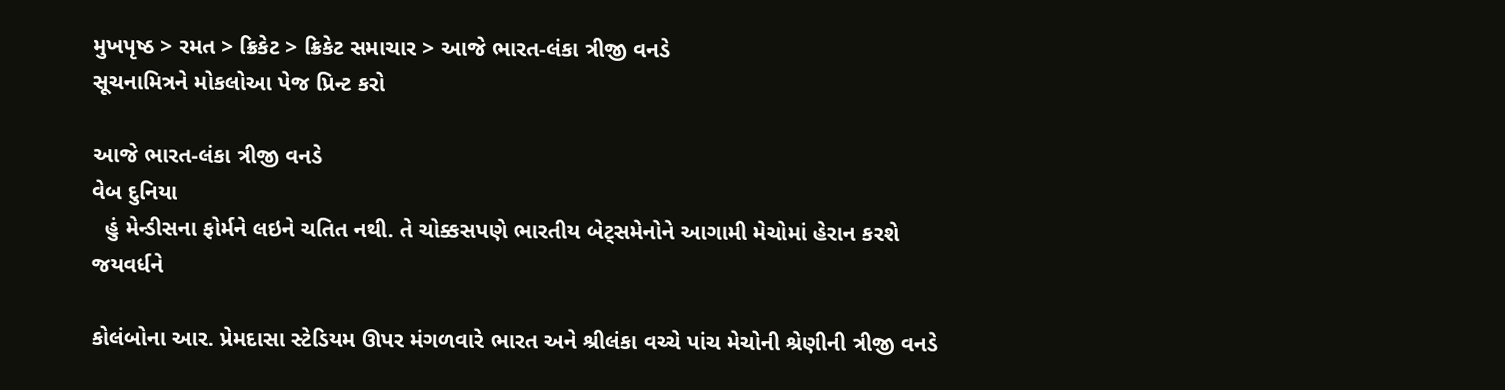મુખપૃષ્ઠ > રમત > ક્રિકેટ > ક્રિકેટ સમાચાર > આજે ભારત-લંકા ત્રીજી વનડે
સૂચનામિત્રને મોકલોઆ પેજ પ્રિન્ટ કરો

આજે ભારત-લંકા ત્રીજી વનડે
વેબ દુનિયા
  હું મેન્ડીસના ફોર્મને લઇને ચતિત નથી. તે ચોક્કસપણે ભારતીય બેટ્સમેનોને આગામી મેચોમાં હેરાન કરશે
જયવર્ધને

કોલંબોના આર. પ્રેમદાસા સ્ટેડિયમ ઊપર મંગળવારે ભારત અને શ્રીલંકા વચ્ચે પાંચ મેચોની શ્રેણીની ત્રીજી વનડે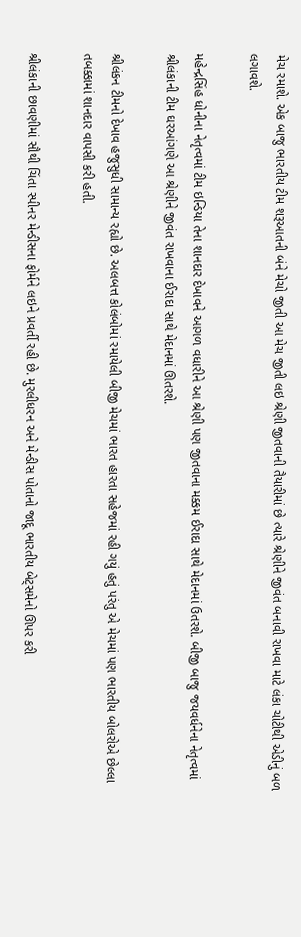મેચ રમાશે. એક બાજુ ભારતીય ટીમ શરૂઆતની બંને મેચો જીતી આ મેચ જીતી લઇ શ્રેણી જીતવાની તૈયારીમાં છે ત્યારે શ્રેણીને જીવંત બનાવી રાખવા માટે લંકા ચોટીથી એડીનું બળ લગાવશે.

મહેન્દ્રસિંહ ધોનીના નેતૃત્વમાં ટીમ ઇન્ડિયા તેના શાનદાર દેખાવને આગળ વધારીને આ શ્રેણી પણ જીતવાના મક્કમ ઈરાદા સાથે મેદાનમાં ઉતરશે. બીજી બાજુ જયવર્ધનેના નેતૃત્વમાં શ્રીલંકાની ટીમ ઘરઆંગણે આ શ્રેણીને જીવંત રાખવાના ઈરાદા સાથે મેદાનમાં ઊતરશે.

શ્રીલંકન ટીમનો દેખાવ હજુસુધી સામાન્ય રહ્યો છે. અલબત્ત કોલંબોમાં રમાયેલી બીજી મેચમાં ભારત હારતા સહેજમાં રહી ગયું હતું પરંતુ એ મેચમાં પણ ભારતીય બોલરોએ છેલ્લા તબક્કામાં શાનદાર વાપસી કરી હતી.

શ્રીલંકાની છાવણીમાં સૌથી ચિંતા સ્પીનર મેન્ડીસના ફોર્મને લઇને પ્રવર્તી રહી છે. મુરલીધરન અને મેન્ડીસ પોતાનો જાદૂ ભારતીય બેટ્સમેનો ઊપર કરી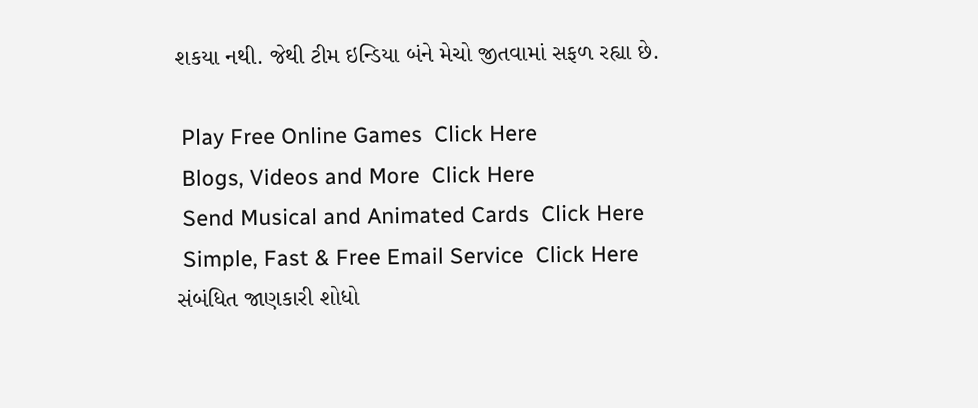શકયા નથી. જેથી ટીમ ઇન્ડિયા બંને મેચો જીતવામાં સફળ રહ્યા છે.

 Play Free Online Games  Click Here
 Blogs, Videos and More  Click Here
 Send Musical and Animated Cards  Click Here
 Simple, Fast & Free Email Service  Click Here
સંબંધિત જાણકારી શોધો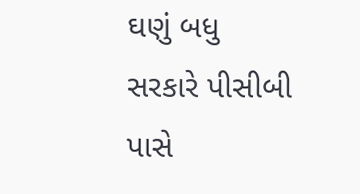ઘણું બધુ
સરકારે પીસીબી પાસે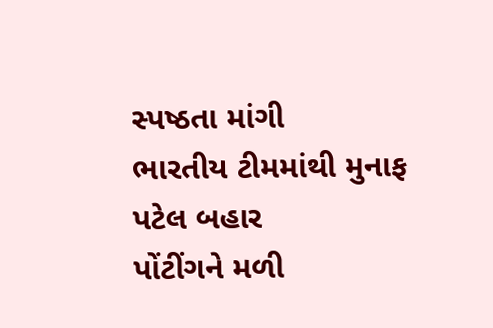સ્પષ્ઠતા માંગી
ભારતીય ટીમમાંથી મુનાફ પટેલ બહાર
પોંટીંગને મળી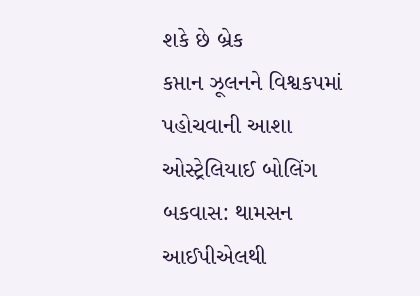શકે છે બ્રેક
કપ્તાન ઝૂલનને વિશ્વકપમાં પહોચવાની આશા
ઓસ્ટ્રેલિયાઈ બોલિંગ બકવાસ: થામસન
આઈપીએલથી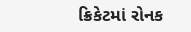ક્રિકેટમાં રોનક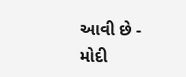આવી છે - મોદી